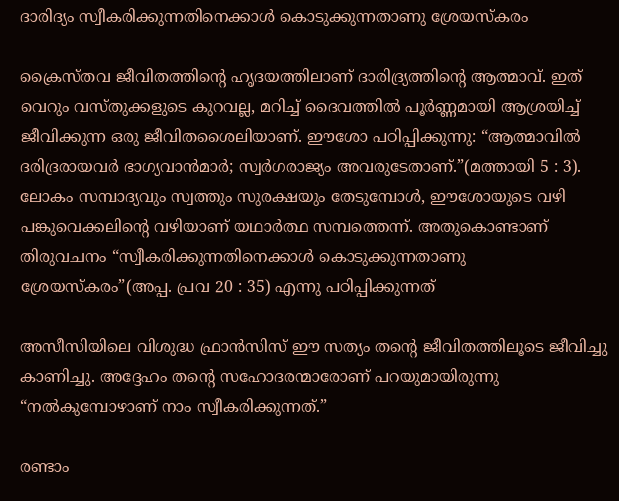ദാരിദ്യം സ്വീകരിക്കുന്നതിനെക്കാള്‍ കൊടുക്കുന്നതാണു ശ്രേയസ്കരം

ക്രൈസ്തവ ജീവിതത്തിന്റെ ഹൃദയത്തിലാണ് ദാരിദ്ര്യത്തിന്റെ ആത്മാവ്. ഇത് വെറും വസ്തുക്കളുടെ കുറവല്ല, മറിച്ച് ദൈവത്തിൽ പൂർണ്ണമായി ആശ്രയിച്ച് ജീവിക്കുന്ന ഒരു ജീവിതശൈലിയാണ്. ഈശോ പഠിപ്പിക്കുന്നു: “ആത്മാവില്‍ ദരിദ്രരായവര്‍ ഭാഗ്യവാന്‍മാര്‍; സ്വര്‍ഗരാജ്യം അവരുടേതാണ്.”(മത്തായി 5 : 3). ലോകം സമ്പാദ്യവും സ്വത്തും സുരക്ഷയും തേടുമ്പോൾ, ഈശോയുടെ വഴി പങ്കുവെക്കലിന്റെ വഴിയാണ് യഥാർത്ഥ സമ്പത്തെന്ന്. അതുകൊണ്ടാണ് തിരുവചനം “സ്വീകരിക്കുന്നതിനെക്കാള്‍ കൊടുക്കുന്നതാണു ശ്രേയസ്കരം”(അപ്പ. പ്രവ 20 : 35) എന്നു പഠിപ്പിക്കുന്നത്

അസീസിയിലെ വിശുദ്ധ ഫ്രാൻസിസ് ഈ സത്യം തന്റെ ജീവിതത്തിലൂടെ ജീവിച്ചു കാണിച്ചു. അദ്ദേഹം തൻ്റെ സഹോദരന്മാരോണ് പറയുമായിരുന്നു “നൽകുമ്പോഴാണ് നാം സ്വീകരിക്കുന്നത്.”

രണ്ടാം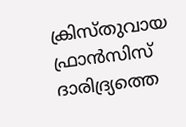ക്രിസ്തുവായ ഫ്രാൻസിസ് ദാരിദ്ര്യത്തെ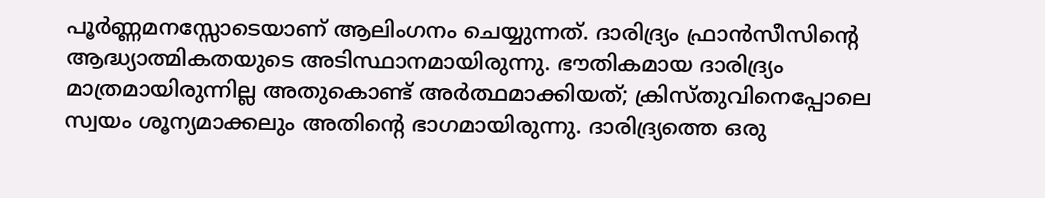പൂർണ്ണമനസ്സോടെയാണ് ആലിംഗനം ചെയ്യുന്നത്. ദാരിദ്ര്യം ഫ്രാന്‍സീസിന്റെ ആദ്ധ്യാത്മികതയുടെ അടിസ്ഥാനമായിരുന്നു. ഭൗതികമായ ദാരിദ്ര്യം മാത്രമായിരുന്നില്ല അതുകൊണ്ട് അര്‍ത്ഥമാക്കിയത്; ക്രിസ്തുവിനെപ്പോലെ സ്വയം ശൂന്യമാക്കലും അതിന്റെ ഭാഗമായിരുന്നു. ദാരിദ്ര്യത്തെ ഒരു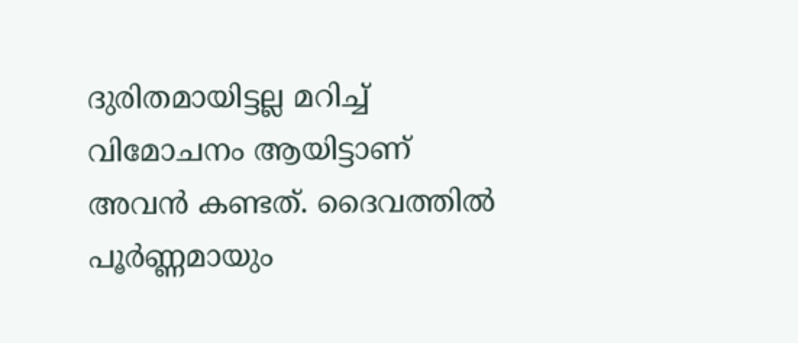ദുരിതമായിട്ടല്ല മറിച്ച് വിമോചനം ആയിട്ടാണ് അവൻ കണ്ടത്. ദൈവത്തിൽ പൂർണ്ണമായും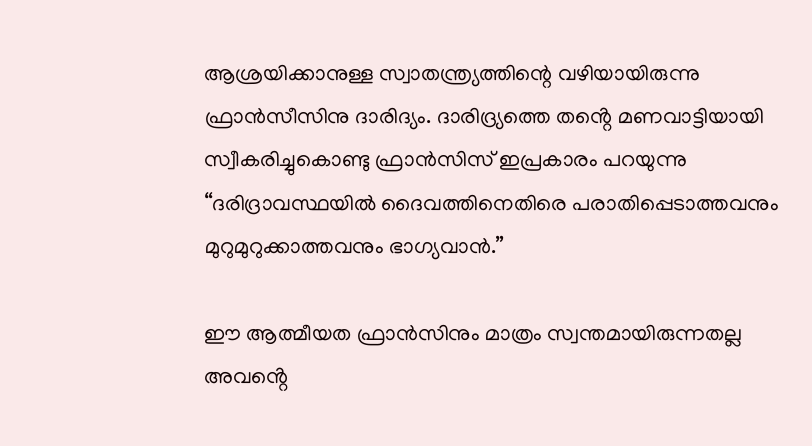ആശ്രയിക്കാനുള്ള സ്വാതന്ത്ര്യത്തിന്റെ വഴിയായിരുന്നു ഫ്രാൻസീസിനു ദാരിദ്യം. ദാരിദ്ര്യത്തെ തൻ്റെ മണവാട്ടിയായി സ്വീകരിച്ചുകൊണ്ടു ഫ്രാൻസിസ് ഇപ്രകാരം പറയുന്നു “ദരിദ്രാവസ്ഥയിൽ ദൈവത്തിനെതിരെ പരാതിപ്പെടാത്തവനും മുറുമുറുക്കാത്തവനും ഭാഗ്യവാൻ.”

ഈ ആത്മീയത ഫ്രാൻസിനും മാത്രം സ്വന്തമായിരുന്നതല്ല അവൻ്റെ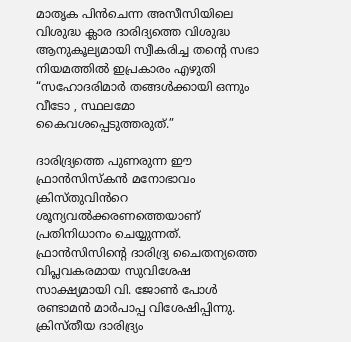മാതൃക പിൻചെന്ന അസീസിയിലെ വിശുദ്ധ ക്ലാര ദാരിദ്യത്തെ വിശുദ്ധ ആനുകൂല്യമായി സ്വീകരിച്ച തൻ്റെ സഭാ നിയമത്തിൽ ഇപ്രകാരം എഴുതി “സഹോദരിമാർ തങ്ങൾക്കായി ഒന്നും വീടോ , സ്ഥലമോ കൈവശപ്പെടുത്തരുത്.”

ദാരിദ്ര്യത്തെ പുണരുന്ന ഈ ഫ്രാൻസിസ്കൻ മനോഭാവം ക്രിസ്തുവിൻറെ ശൂന്യവൽക്കരണത്തെയാണ് പ്രതിനിധാനം ചെയ്യുന്നത്. ഫ്രാൻസിസിൻ്റെ ദാരിദ്ര്യ ചൈതന്യത്തെ വിപ്ലവകരമായ സുവിശേഷ സാക്ഷ്യമായി വി. ജോൺ പോൾ രണ്ടാമൻ മാർപാപ്പ വിശേഷിപ്പിന്നു. ക്രിസ്തീയ ദാരിദ്ര്യം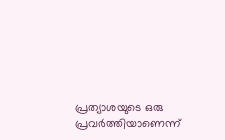പ്രത്യാശയുടെ ഒരു പ്രവർത്തിയാണെന്ന്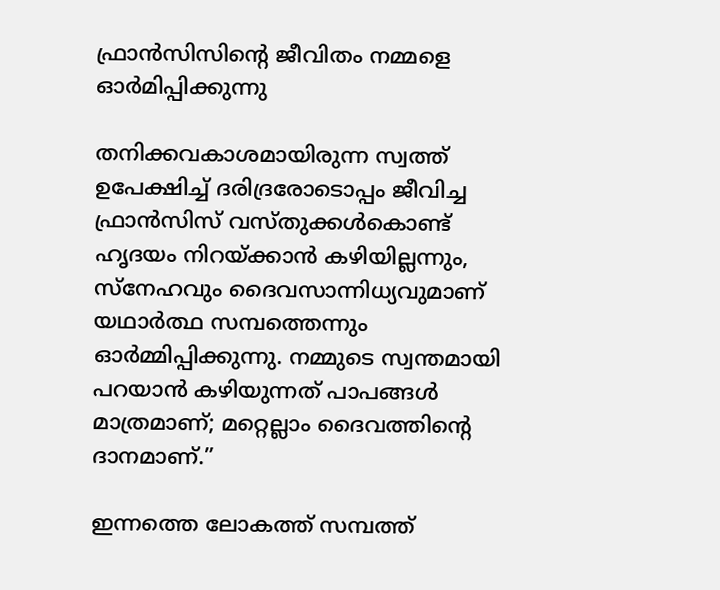ഫ്രാൻസിസിൻ്റെ ജീവിതം നമ്മളെ ഓർമിപ്പിക്കുന്നു

തനിക്കവകാശമായിരുന്ന സ്വത്ത് ഉപേക്ഷിച്ച് ദരിദ്രരോടൊപ്പം ജീവിച്ച ഫ്രാൻസിസ് വസ്തുക്കൾകൊണ്ട് ഹൃദയം നിറയ്ക്കാൻ കഴിയില്ലന്നും, സ്നേഹവും ദൈവസാന്നിധ്യവുമാണ് യഥാർത്ഥ സമ്പത്തെന്നും ഓർമ്മിപ്പിക്കുന്നു. നമ്മുടെ സ്വന്തമായി പറയാൻ കഴിയുന്നത് പാപങ്ങൾ മാത്രമാണ്; മറ്റെല്ലാം ദൈവത്തിന്റെ ദാനമാണ്.”

ഇന്നത്തെ ലോകത്ത് സമ്പത്ത്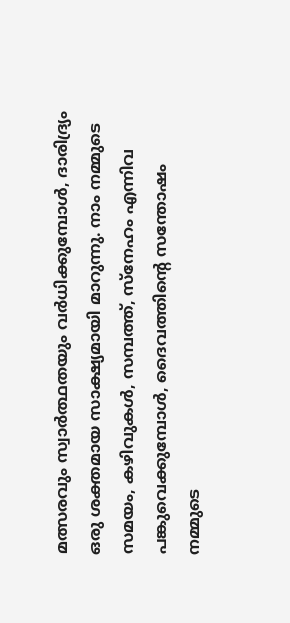മത്സരവും സ്വാർത്ഥതയും വർധിക്കുമ്പോൾ, ദാരിദ്ര്യം ഒരു ശക്തമായ സാക്ഷ്യമായി മാറുന്നു. നാം നമ്മുടെ സമയം, കഴിവുകൾ, സമ്പത്ത്, സ്നേഹം എന്നിവ പങ്കുവെക്കുമ്പോൾ, ദൈവത്തിന്റെ സന്തോഷം നമ്മുടെ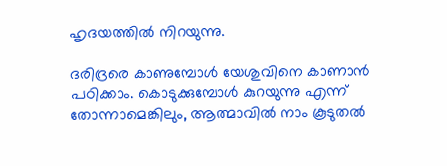ഹൃദയത്തിൽ നിറയുന്നു.

ദരിദ്രരെ കാണുമ്പോൾ യേശുവിനെ കാണാൻ പഠിക്കാം. കൊടുക്കുമ്പോൾ കുറയുന്നു എന്ന് തോന്നാമെങ്കിലും, ആത്മാവിൽ നാം കൂടുതൽ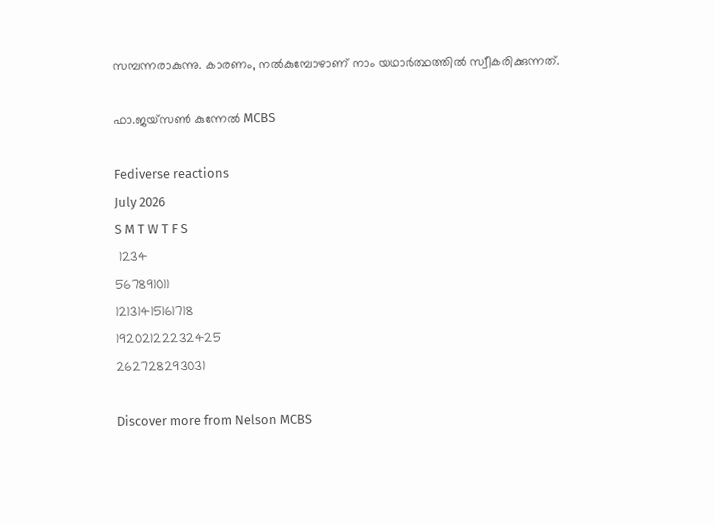സമ്പന്നരാകുന്നു. കാരണം, നൽകുമ്പോഴാണ് നാം യഥാർത്ഥത്തിൽ സ്വീകരിക്കുന്നത്.

ഫാ.ജയ്സൺ കുന്നേൽ MCBS

Fediverse reactions
July 2026
S M T W T F S
 1234
567891011
12131415161718
19202122232425
262728293031

Discover more from Nelson MCBS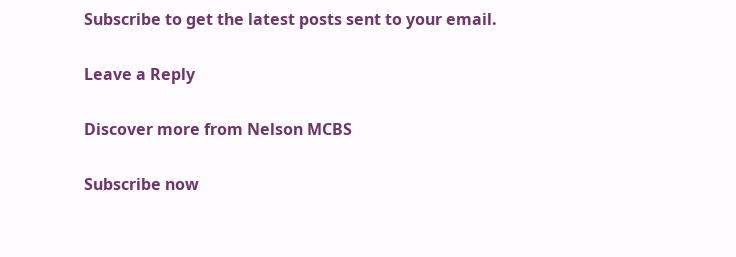Subscribe to get the latest posts sent to your email.

Leave a Reply

Discover more from Nelson MCBS

Subscribe now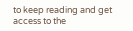to keep reading and get access to the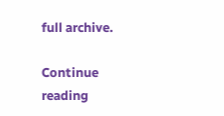full archive.

Continue reading